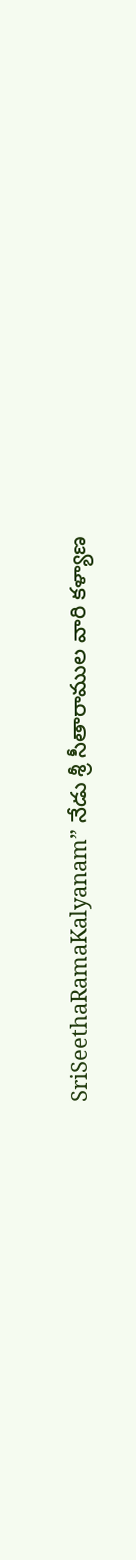SriSeethaRamaKalyanam” నేడు శ్రీ సీతారాముల వారి కళ్యాణ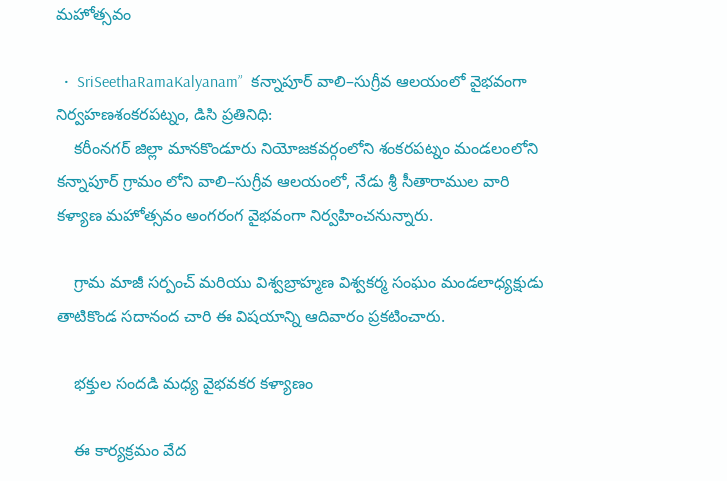మహోత్సవం

  •  SriSeethaRamaKalyanam”  కన్నాపూర్ వాలి–సుగ్రీవ ఆలయంలో వైభవంగా నిర్వహణశంకరపట్నం, డిసి ప్రతినిధి:
    కరీంనగర్ జిల్లా మానకొండూరు నియోజకవర్గంలోని శంకరపట్నం మండలంలోని కన్నాపూర్ గ్రామం లోని వాలి–సుగ్రీవ ఆలయంలో, నేడు శ్రీ సీతారాముల వారి కళ్యాణ మహోత్సవం అంగరంగ వైభవంగా నిర్వహించనున్నారు.

    గ్రామ మాజీ సర్పంచ్ మరియు విశ్వబ్రాహ్మణ విశ్వకర్మ సంఘం మండలాధ్యక్షుడు తాటికొండ సదానంద చారి ఈ విషయాన్ని ఆదివారం ప్రకటించారు.

    భక్తుల సందడి మధ్య వైభవకర కళ్యాణం

    ఈ కార్యక్రమం వేద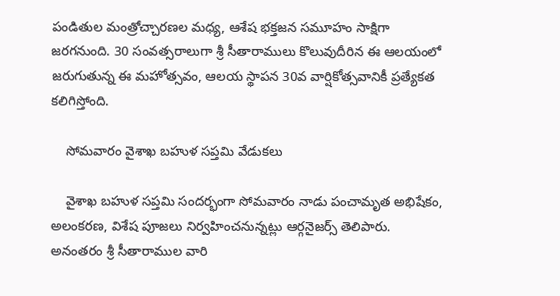పండితుల మంత్రోచ్చారణల మధ్య, ఆశేష భక్తజన సమూహం సాక్షిగా జరగనుంది. 30 సంవత్సరాలుగా శ్రీ సీతారాములు కొలువుదీరిన ఈ ఆలయంలో జరుగుతున్న ఈ మహోత్సవం, ఆలయ స్థాపన 30వ వార్షికోత్సవానికీ ప్రత్యేకత కలిగిస్తోంది.

    సోమవారం వైశాఖ బహుళ సప్తమి వేడుకలు

    వైశాఖ బహుళ సప్తమి సందర్భంగా సోమవారం నాడు పంచామృత అభిషేకం, అలంకరణ, విశేష పూజలు నిర్వహించనున్నట్లు ఆర్గ‌నైజ‌ర్స్‌ తెలిపారు. అనంతరం శ్రీ సీతారాముల వారి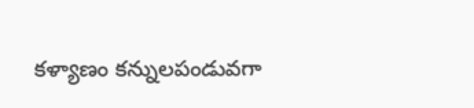కళ్యాణం కన్నులపండువగా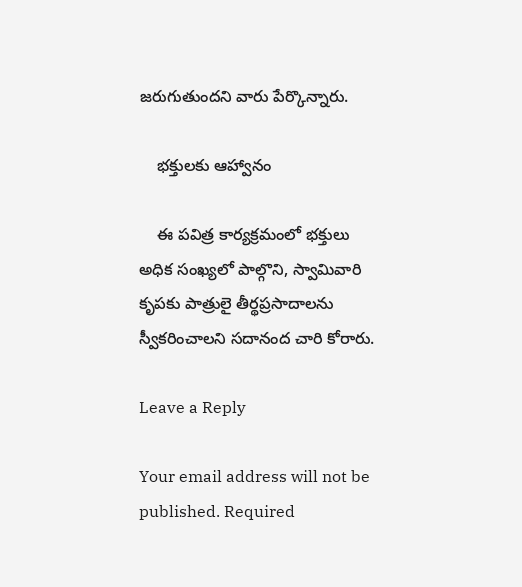జరుగుతుందని వారు పేర్కొన్నారు.

    భక్తులకు ఆహ్వానం

    ఈ పవిత్ర కార్యక్రమంలో భక్తులు అధిక సంఖ్యలో పాల్గొని, స్వామివారి కృపకు పాత్రులై తీర్థప్రసాదాలను స్వీకరించాలని సదానంద చారి కోరారు.

Leave a Reply

Your email address will not be published. Required